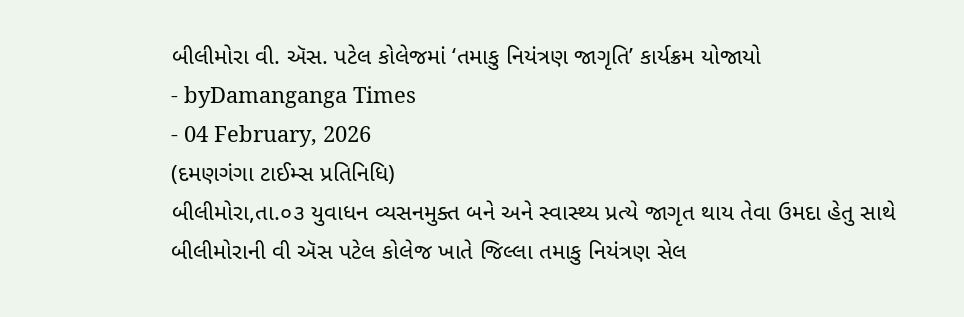બીલીમોરા વી. ઍસ. પટેલ કોલેજમાં ‘તમાકુ નિયંત્રણ જાગૃતિ’ કાર્યક્રમ યોજાયો
- byDamanganga Times
- 04 February, 2026
(દમણગંગા ટાઈમ્સ પ્રતિનિધિ)
બીલીમોરા,તા.૦૩ યુવાધન વ્યસનમુક્ત બને અને સ્વાસ્થ્ય પ્રત્યે જાગૃત થાય તેવા ઉમદા હેતુ સાથે બીલીમોરાની વી ઍસ પટેલ કોલેજ ખાતે જિલ્લા તમાકુ નિયંત્રણ સેલ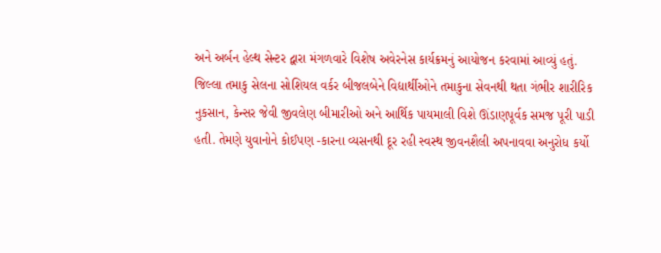અને અર્બન હેલ્થ સેન્ટર દ્વારા મંગળવારે વિશેષ અવેરનેસ કાર્યક્રમનું આયોજન કરવામાં આવ્યું હતું.
જિલ્લા તમાકુ સેલના સોશિયલ વર્કર બીજલબેને વિદ્યાર્થીઓને તમાકુના સેવનથી થતા ગંભીર શારીરિક નુકસાન, કેન્સર જેવી જીવલેણ બીમારીઓ અને આર્થિક પાયમાલી વિશે ઊંડાણપૂર્વક સમજ પૂરી પાડી હતી. તેમણે યુવાનોને કોઈપણ -કારના વ્યસનથી દૂર રહી સ્વસ્થ જીવનશૈલી અપનાવવા અનુરોધ કર્યો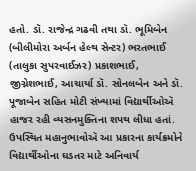હતો. ડૉ. રાજેન્દ્ર ગઢવી તથા ડૉ. ભૂમિબેન (બીલીમોરા અર્બન હેલ્થ સેન્ટર) ભરતભાઈ (તાલુકા સુપરવાઈઝર) પ્રકાશભાઈ, જીગ્નેશભાઈ, આચાર્યા ડૉ. સોનલબેન અને ડૉ. પૂજાબેન સહિત મોટી સંખ્યામાં વિદ્યાર્થીઓઍ હાજર રહી વ્યસનમુક્તિના શપથ લીધા હતાં. ઉપસ્થિત મહાનુભાવોઍ આ પ્રકારના કાર્યક્રમોને વિદ્યાર્થીઓના ઘડતર માટે અનિવાર્ય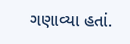ગણાવ્યા હતાં.